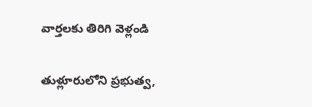వార్తలకు తిరిగి వెళ్లండి

తుళ్లూరులోని ప్రభుత్వ,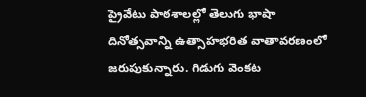ప్రైవేటు పాఠశాలల్లో తెలుగు భాషా దినోత్సవాన్ని ఉత్సాహభరిత వాతావరణంలో జరుపుకున్నారు. గిడుగు వెంకట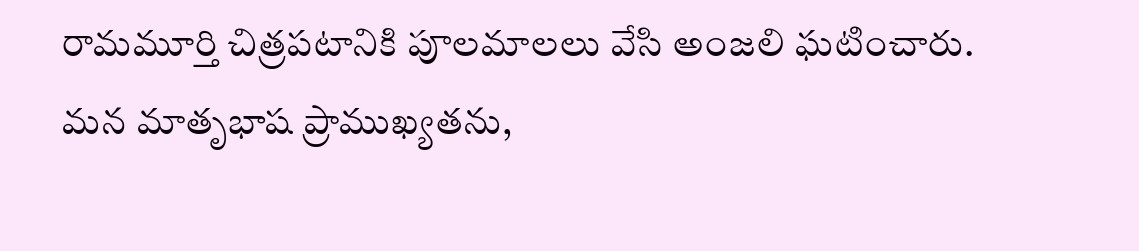రామమూర్తి చిత్రపటానికి పూలమాలలు వేసి అంజలి ఘటించారు.
మన మాతృభాష ప్రాముఖ్యతను,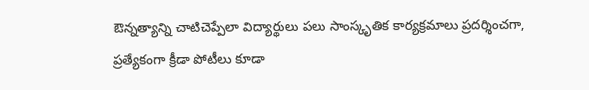ఔన్నత్యాన్ని చాటిచెప్పేలా విద్యార్థులు పలు సాంస్కృతిక కార్యక్రమాలు ప్రదర్శించగా, ప్రత్యేకంగా క్రీడా పోటీలు కూడా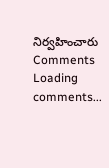నిర్వహించారు
Comments
Loading comments...